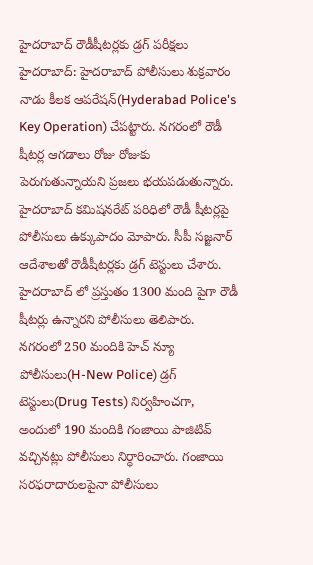హైదరాబాద్ రౌడీషీటర్లకు డ్రగ్ పరీక్షలు
హైదరాబాద్: హైదరాబాద్ పోలీసులు శుక్రవారం నాడు కీలక ఆపరేషన్(Hyderabad Police's Key Operation) చేపట్టారు. నగరంలో రౌడీ షీటర్ల ఆగడాలు రోజు రోజుకు పెరుగుతున్నాయని ప్రజలు భయపడుతున్నారు. హైదరాబాద్ కమిషనరేట్ పరిధిలో రౌడీ షీటర్లపై పోలీసులు ఉక్కుపాదం మోపారు. సీపీ సజ్జనార్ ఆదేశాలతో రౌడీషీటర్లకు డ్రగ్ టెస్టులు చేశారు. హైదరాబాద్ లో ప్రస్తుతం 1300 మంది పైగా రౌడీ షీటర్లు ఉన్నారని పోలీసులు తెలిపారు.
నగరంలో 250 మందికి హెచ్ న్యూ పోలీసులు(H-New Police) డ్రగ్ టెస్టులు(Drug Tests) నిర్వహించగా, అందులో 190 మందికి గంజాయి పాజిటివ్ వచ్చినట్లు పోలీసులు నిర్ధారించారు. గంజాయి సరఫరాదారులపైనా పోలీసులు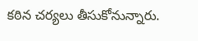కఠిన చర్యలు తీసుకోనున్నారు.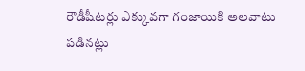రౌడీషీటర్లు ఎక్కువగా గంజాయికి అలవాటు పడినట్లు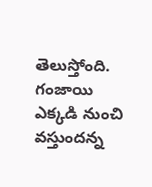తెలుస్తోంది. గంజాయి ఎక్కడి నుంచి వస్తుందన్న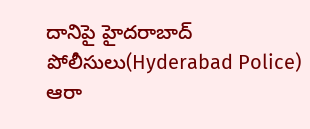దానిపై హైదరాబాద్ పోలీసులు(Hyderabad Police) ఆరా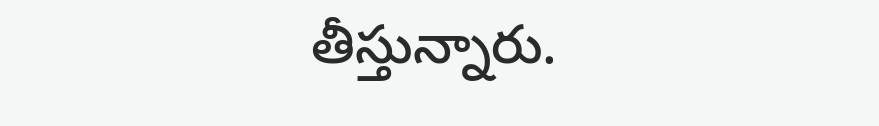తీస్తున్నారు.